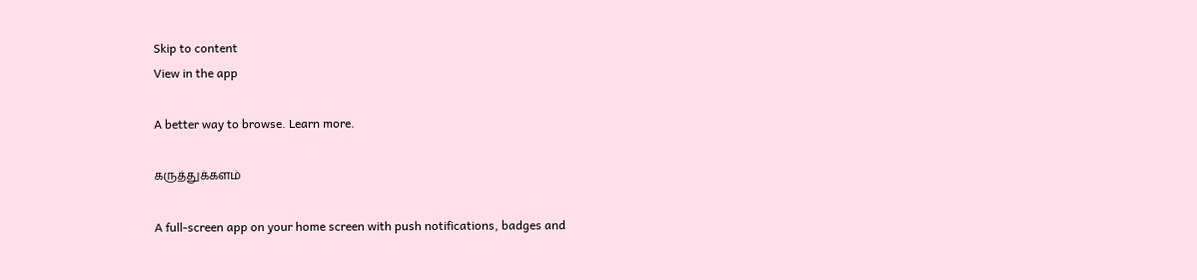Skip to content
View in the app

A better way to browse. Learn more.

கருத்துக்களம்

A full-screen app on your home screen with push notifications, badges and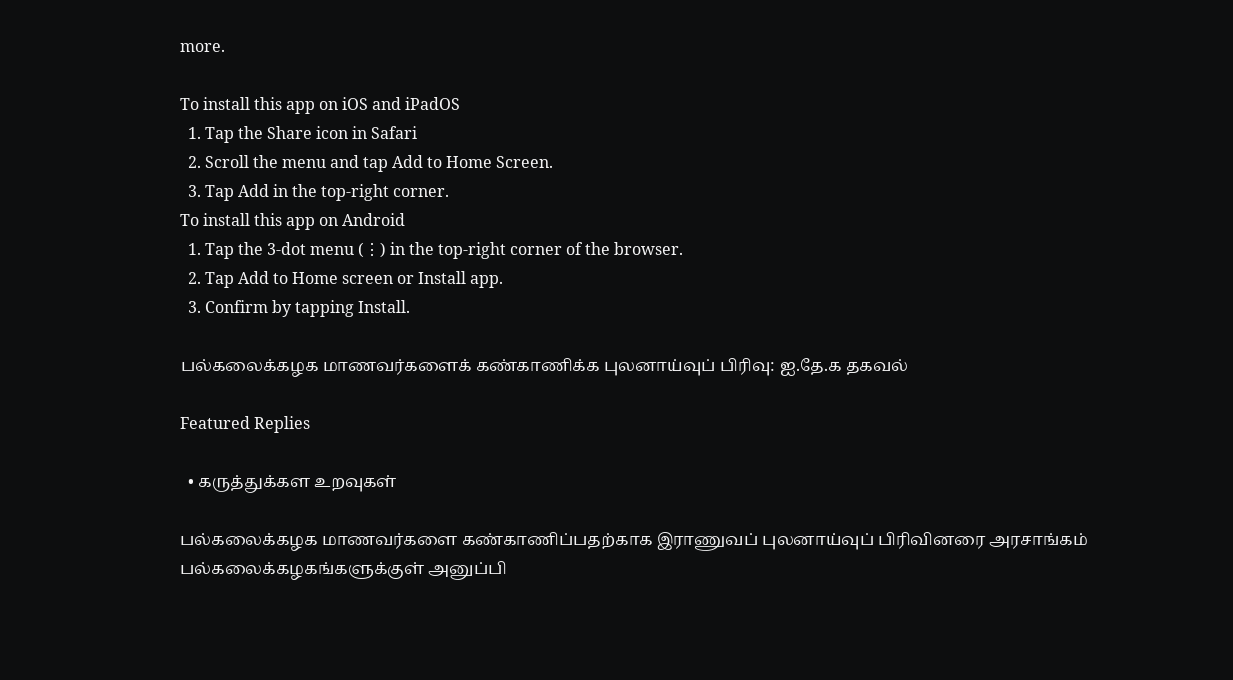more.

To install this app on iOS and iPadOS
  1. Tap the Share icon in Safari
  2. Scroll the menu and tap Add to Home Screen.
  3. Tap Add in the top-right corner.
To install this app on Android
  1. Tap the 3-dot menu (⋮) in the top-right corner of the browser.
  2. Tap Add to Home screen or Install app.
  3. Confirm by tapping Install.

பல்கலைக்கழக மாணவர்களைக் கண்காணிக்க புலனாய்வுப் பிரிவு: ஐ.தே.க தகவல்

Featured Replies

  • கருத்துக்கள உறவுகள்

பல்கலைக்கழக மாணவர்களை கண்காணிப்பதற்காக இராணுவப் புலனாய்வுப் பிரிவினரை அரசாங்கம் பல்கலைக்கழகங்களுக்குள் அனுப்பி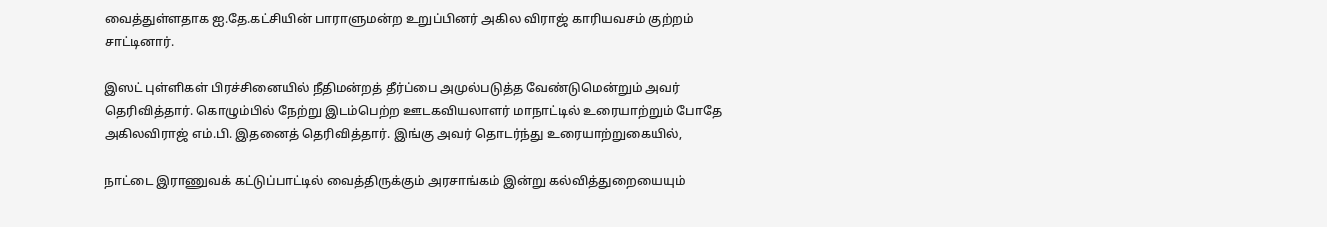வைத்துள்ளதாக ஐ.தே.கட்சியின் பாராளுமன்ற உறுப்பினர் அகில விராஜ் காரியவசம் குற்றம் சாட்டினார்.

இஸட் புள்ளிகள் பிரச்சினையில் நீதிமன்றத் தீர்ப்பை அமுல்படுத்த வேண்டுமென்றும் அவர் தெரிவித்தார். கொழும்பில் நேற்று இடம்பெற்ற ஊடகவியலாளர் மாநாட்டில் உரையாற்றும் போதே அகிலவிராஜ் ௭ம்.பி. இதனைத் தெரிவித்தார். இங்கு அவர் தொடர்ந்து உரையாற்றுகையில்,

நாட்டை இராணுவக் கட்டுப்பாட்டில் வைத்திருக்கும் அரசாங்கம் இன்று கல்வித்துறையையும்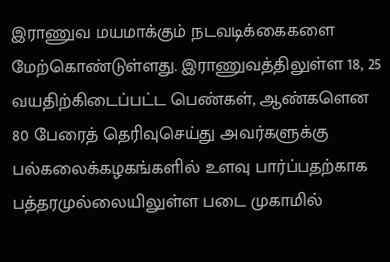இராணுவ மயமாக்கும் நடவடிக்கைகளை மேற்கொண்டுள்ளது. இராணுவத்திலுள்ள 18, 25 வயதிற்கிடைப்பட்ட பெண்கள், ஆண்களென 80 பேரைத் தெரிவுசெய்து அவர்களுக்கு பல்கலைக்கழகங்களில் உளவு பார்ப்பதற்காக பத்தரமுல்லையிலுள்ள படை முகாமில்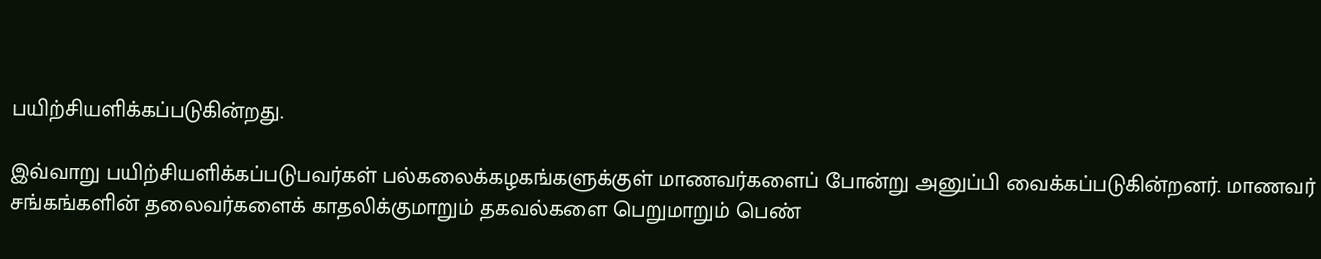பயிற்சியளிக்கப்படுகின்றது.

இவ்வாறு பயிற்சியளிக்கப்படுபவர்கள் பல்கலைக்கழகங்களுக்குள் மாணவர்களைப் போன்று அனுப்பி வைக்கப்படுகின்றனர். மாணவர் சங்கங்களின் தலைவர்களைக் காதலிக்குமாறும் தகவல்களை பெறுமாறும் பெண்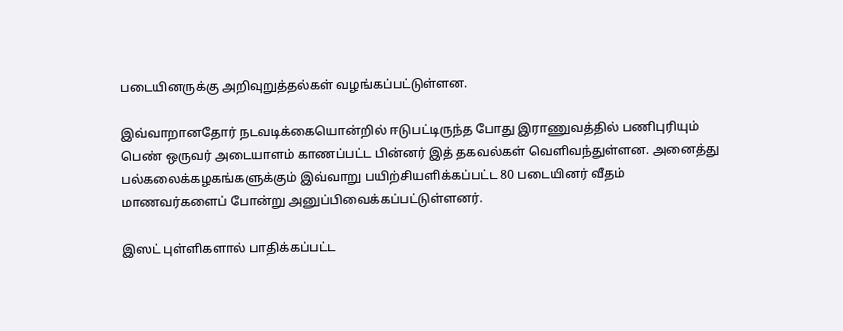படையினருக்கு அறிவுறுத்தல்கள் வழங்கப்பட்டுள்ளன.

இவ்வாறானதோர் நடவடிக்கையொன்றில் ஈடுபட்டிருந்த போது இராணுவத்தில் பணிபுரியும் பெண் ஒருவர் அடையாளம் காணப்பட்ட பின்னர் இத் தகவல்கள் வெளிவந்துள்ளன. அனைத்து பல்கலைக்கழகங்களுக்கும் இவ்வாறு பயிற்சியளிக்கப்பட்ட 80 படையினர் வீதம் மாணவர்களைப் போன்று அனுப்பிவைக்கப்பட்டுள்ளனர்.

இஸட் புள்ளிகளால் பாதிக்கப்பட்ட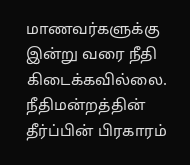மாணவர்களுக்கு இன்று வரை நீதி கிடைக்கவில்லை. நீதிமன்றத்தின் தீர்ப்பின் பிரகாரம்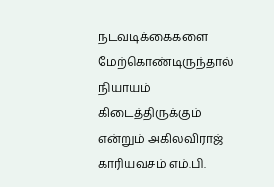நடவடிக்கைகளை மேற்கொண்டிருந்தால் நியாயம் கிடைத்திருக்கும் ௭ன்றும் அகிலவிராஜ் காரியவசம் ௭ம்.பி.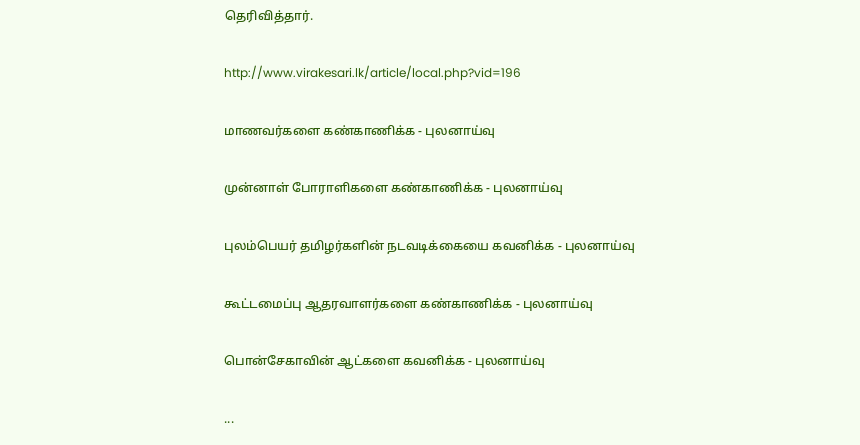தெரிவித்தார்.

http://www.virakesari.lk/article/local.php?vid=196

மாணவர்களை கண்காணிக்க - புலனாய்வு

முன்னாள் போராளிகளை கண்காணிக்க - புலனாய்வு

புலம்பெயர் தமிழர்களின் நடவடிக்கையை கவனிக்க - புலனாய்வு

கூட்டமைப்பு ஆதரவாளர்களை கண்காணிக்க - புலனாய்வு

பொன்சேகாவின் ஆட்களை கவனிக்க - புலனாய்வு

...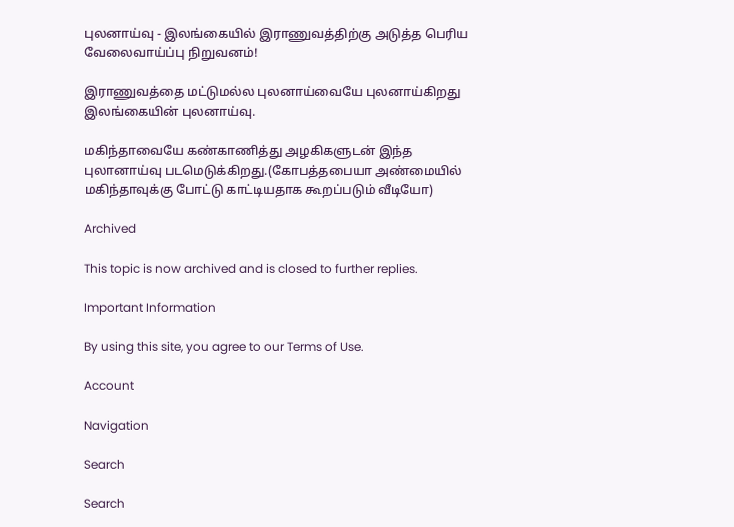புலனாய்வு - இலங்கையில் இராணுவத்திற்கு அடுத்த பெரிய வேலைவாய்ப்பு நிறுவனம்!

இராணுவத்தை மட்டுமல்ல புலனாய்வையே புலனாய்கிறது இலங்கையின் புலனாய்வு.

மகிந்தாவையே கண்காணித்து அழகிகளுடன் இந்த புலானாய்வு படமெடுக்கிறது.(கோபத்தபையா அண்மையில் மகிந்தாவுக்கு போட்டு காட்டியதாக கூறப்படும் வீடியோ)

Archived

This topic is now archived and is closed to further replies.

Important Information

By using this site, you agree to our Terms of Use.

Account

Navigation

Search

Search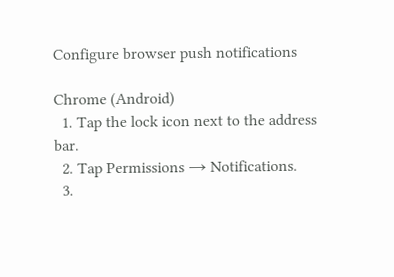Configure browser push notifications

Chrome (Android)
  1. Tap the lock icon next to the address bar.
  2. Tap Permissions → Notifications.
  3.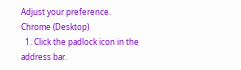Adjust your preference.
Chrome (Desktop)
  1. Click the padlock icon in the address bar.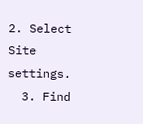2. Select Site settings.
  3. Find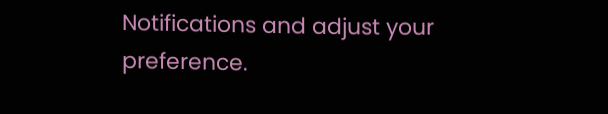Notifications and adjust your preference.